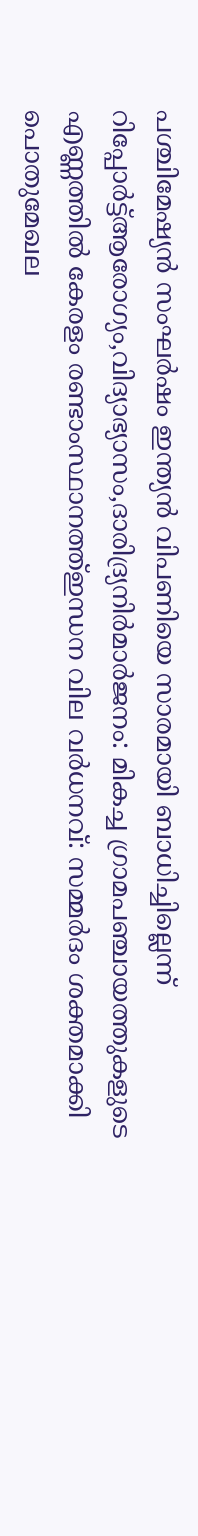പശ്ചിമേഷ്യൻ സംഘർഷം ഇന്ത്യൻ വിപണിയെ സാരമായി ബാധിച്ചില്ലെന്ന് റിപ്പോർട്ട്ആരോഗ്യം,വിദ്യാഭ്യാസം,ദാരിദ്ര്യനിർമാർജനം: മികച്ച ഗ്രാമപഞ്ചായത്തുകളുടെ എണ്ണത്തിൽ കേരളം രണ്ടാംസ്ഥാനത്ത്ഇന്ധന വില വർധനവ്: സമ്മർദം ശക്തമാക്കി പൊതുമേഖല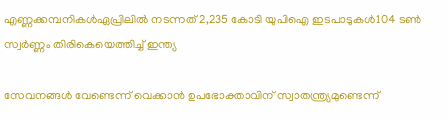എണ്ണക്കമ്പനികൾഏപ്രിലില്‍ നടന്നത് 2,235 കോടി യുപിഐ ഇടപാടുകള്‍104 ടണ്‍ സ്വര്‍ണ്ണം തിരികെയെത്തിച്ച് ഇന്ത്യ

സേവനങ്ങള്‍ വേണ്ടെന്ന് വെക്കാന്‍ ഉപഭോക്താവിന് സ്വാതന്ത്ര്യമുണ്ടെന്ന്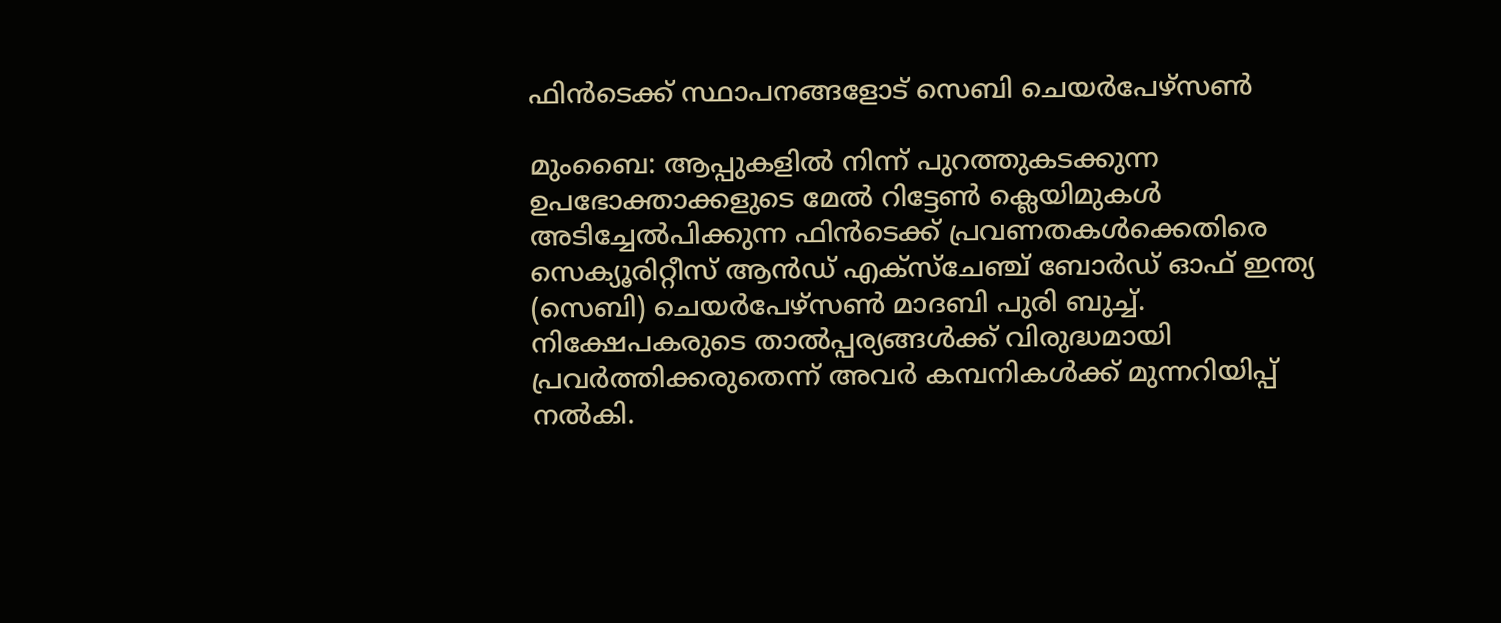ഫിന്‍ടെക്ക് സ്ഥാപനങ്ങളോട് സെബി ചെയര്‍പേഴ്‌സണ്‍

മുംബൈ: ആപ്പുകളില്‍ നിന്ന് പുറത്തുകടക്കുന്ന ഉപഭോക്താക്കളുടെ മേല്‍ റിട്ടേണ്‍ ക്ലെയിമുകള്‍ അടിച്ചേല്‍പിക്കുന്ന ഫിന്‍ടെക്ക് പ്രവണതകള്‍ക്കെതിരെ സെക്യൂരിറ്റീസ് ആന്‍ഡ് എക്‌സ്‌ചേഞ്ച് ബോര്‍ഡ് ഓഫ് ഇന്ത്യ (സെബി) ചെയര്‍പേഴ്‌സണ്‍ മാദബി പുരി ബുച്ച്. നിക്ഷേപകരുടെ താല്‍പ്പര്യങ്ങള്‍ക്ക് വിരുദ്ധമായി പ്രവര്‍ത്തിക്കരുതെന്ന് അവര്‍ കമ്പനികള്‍ക്ക് മുന്നറിയിപ്പ് നല്‍കി.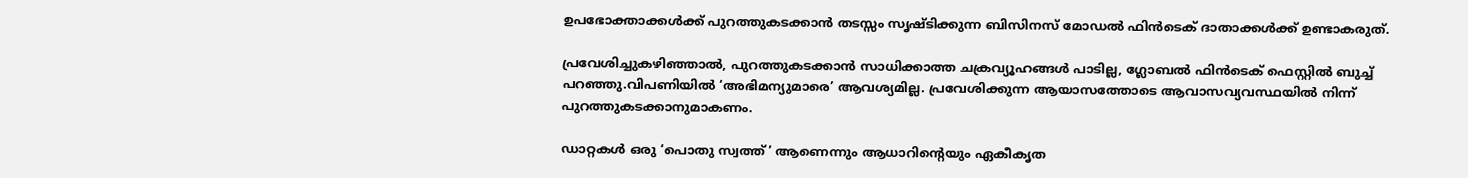ഉപഭോക്താക്കള്‍ക്ക് പുറത്തുകടക്കാന്‍ തടസ്സം സൃഷ്ടിക്കുന്ന ബിസിനസ് മോഡല്‍ ഫിന്‍ടെക് ദാതാക്കള്‍ക്ക് ഉണ്ടാകരുത്.

പ്രവേശിച്ചുകഴിഞ്ഞാല്‍, പുറത്തുകടക്കാന്‍ സാധിക്കാത്ത ചക്രവ്യൂഹങ്ങള്‍ പാടില്ല, ഗ്ലോബല്‍ ഫിന്‍ടെക് ഫെസ്റ്റില്‍ ബുച്ച് പറഞ്ഞു.വിപണിയില്‍ ‘അഭിമന്യുമാരെ’ ആവശ്യമില്ല. പ്രവേശിക്കുന്ന ആയാസത്തോടെ ആവാസവ്യവസ്ഥയില്‍ നിന്ന് പുറത്തുകടക്കാനുമാകണം.

ഡാറ്റകള്‍ ഒരു ‘പൊതു സ്വത്ത്’ ആണെന്നും ആധാറിന്റെയും ഏകീകൃത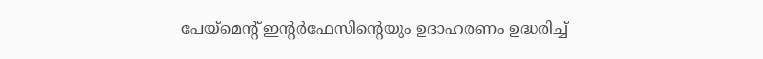പേയ്‌മെന്റ് ഇന്റര്‍ഫേസിന്റെയും ഉദാഹരണം ഉദ്ധരിച്ച്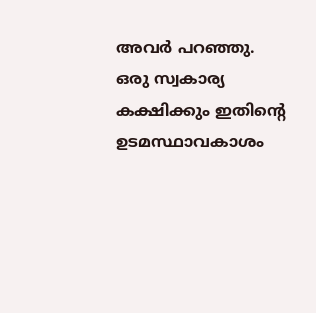അവര്‍ പറഞ്ഞു. ഒരു സ്വകാര്യ കക്ഷിക്കും ഇതിന്റെ ഉടമസ്ഥാവകാശം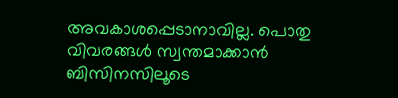അവകാശപ്പെടാനാവില്ല. പൊതു വിവരങ്ങള്‍ സ്വന്തമാക്കാന്‍ ബിസിനസിലൂടെ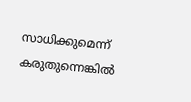സാധിക്കുമെന്ന് കരുതുന്നെങ്കില്‍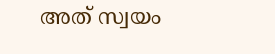അത് സ്വയം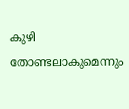കുഴി തോണ്ടലാകുമെന്നും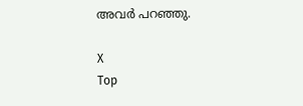അവര്‍ പറഞ്ഞു.

X
Top